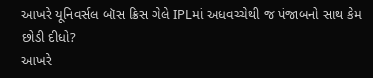આખરે યૂનિવર્સલ બૉસ ક્રિસ ગેલે IPLમાં અધવચ્ચેથી જ પંજાબનો સાથ કેમ છોડી દીધો?
આખરે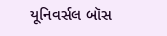યૂનિવર્સલ બૉસ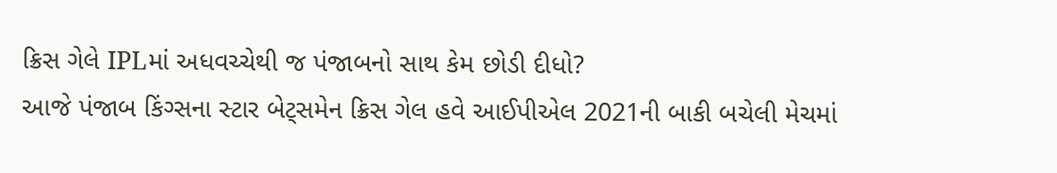ક્રિસ ગેલે IPLમાં અધવચ્ચેથી જ પંજાબનો સાથ કેમ છોડી દીધો?
આજે પંજાબ કિંગ્સના સ્ટાર બેટ્સમેન ક્રિસ ગેલ હવે આઈપીએલ 2021ની બાકી બચેલી મેચમાં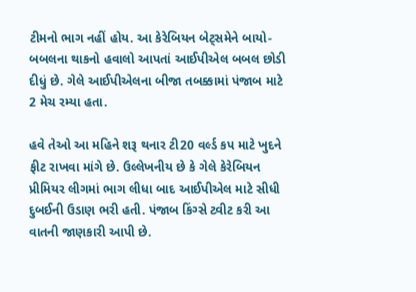ટીમનો ભાગ નહીં હોય. આ કેરેબિયન બેટ્સમેને બાયો-બબલના થાકનો હવાલો આપતાં આઈપીએલ બબલ છોડી દીધું છે. ગેલે આઈપીએલના બીજા તબક્કામાં પંજાબ માટે 2 મેચ રમ્યા હતા.

હવે તેઓ આ મહિને શરૂ થનાર ટી20 વર્લ્ડ કપ માટે ખુદને ફીટ રાખવા માંગે છે. ઉલ્લેખનીય છે કે ગેલે કેરેબિયન પ્રીમિયર લીગમાં ભાગ લીધા બાદ આઈપીએલ માટે સીધી દુબઈની ઉડાણ ભરી હતી. પંજાબ કિંગ્સે ટ્વીટ કરી આ વાતની જાણકારી આપી છે.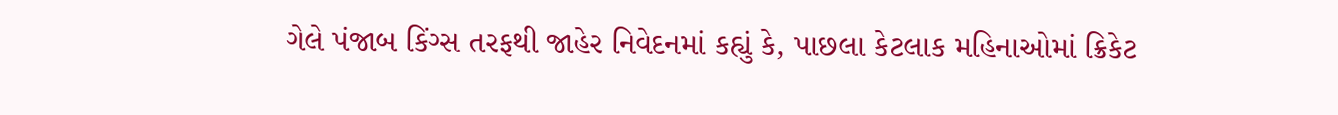ગેલે પંજાબ કિંગ્સ તરફથી જાહેર નિવેદનમાં કહ્યું કે, પાછલા કેટલાક મહિનાઓમાં ક્રિકેટ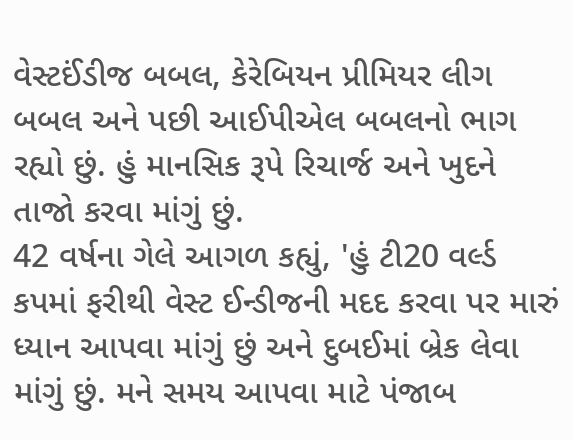વેસ્ટઈંડીજ બબલ, કેરેબિયન પ્રીમિયર લીગ બબલ અને પછી આઈપીએલ બબલનો ભાગ રહ્યો છું. હું માનસિક રૂપે રિચાર્જ અને ખુદને તાજો કરવા માંગું છું.
42 વર્ષના ગેલે આગળ કહ્યું, 'હું ટી20 વર્લ્ડ કપમાં ફરીથી વેસ્ટ ઈન્ડીજની મદદ કરવા પર મારું ધ્યાન આપવા માંગું છું અને દુબઈમાં બ્રેક લેવા માંગું છું. મને સમય આપવા માટે પંજાબ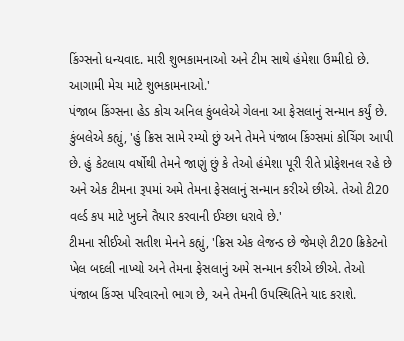કિંગ્સનો ધન્યવાદ. મારી શુભકામનાઓ અને ટીમ સાથે હંમેશા ઉમ્મીદો છે. આગામી મેચ માટે શુભકામનાઓ.'
પંજાબ કિંગ્સના હેડ કોચ અનિલ કુંબલેએ ગેલના આ ફેસલાનું સન્માન કર્યું છે. કુંબલેએ કહ્યું, 'હું ક્રિસ સામે રમ્યો છું અને તેમને પંજાબ કિંગ્સમાં કોચિંગ આપી છે. હું કેટલાય વર્ષોથી તેમને જાણું છું કે તેઓ હંમેશા પૂરી રીતે પ્રોફેશનલ રહે છે અને એક ટીમના રૂપમાં અમે તેમના ફેસલાનું સન્માન કરીએ છીએ. તેઓ ટી20 વર્લ્ડ કપ માટે ખુદને તૈયાર કરવાની ઈચ્છા ધરાવે છે.'
ટીમના સીઈઓ સતીશ મેનને કહ્યું, 'ક્રિસ એક લેજન્ડ છે જેમણે ટી20 ક્રિકેટનો ખેલ બદલી નાખ્યો અને તેમના ફેસલાનું અમે સન્માન કરીએ છીએ. તેઓ પંજાબ કિંગ્સ પરિવારનો ભાગ છે, અને તેમની ઉપસ્થિતિને યાદ કરાશે.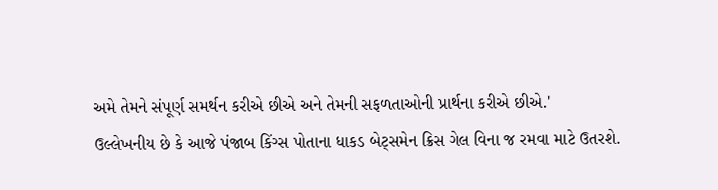અમે તેમને સંપૂર્ણ સમર્થન કરીએ છીએ અને તેમની સફળતાઓની પ્રાર્થના કરીએ છીએ.'
ઉલ્લેખનીય છે કે આજે પંજાબ કિંગ્સ પોતાના ધાકડ બેટ્સમેન ક્રિસ ગેલ વિના જ રમવા માટે ઉતરશે.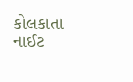કોલકાતા નાઈટ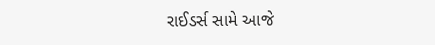રાઈડર્સ સામે આજે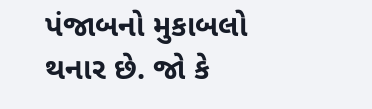પંજાબનો મુકાબલો થનાર છે. જો કે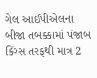ગેલ આઈપીએલના બીજા તબક્કામાં પંજાબ કિંગ્સ તરફથી માત્ર 2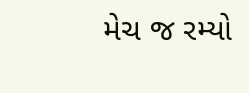મેચ જ રમ્યો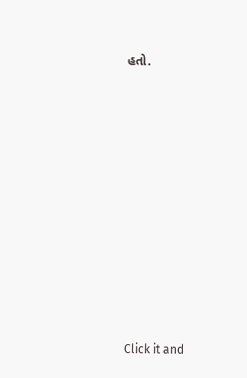હતો.












Click it and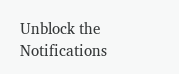Unblock the Notifications